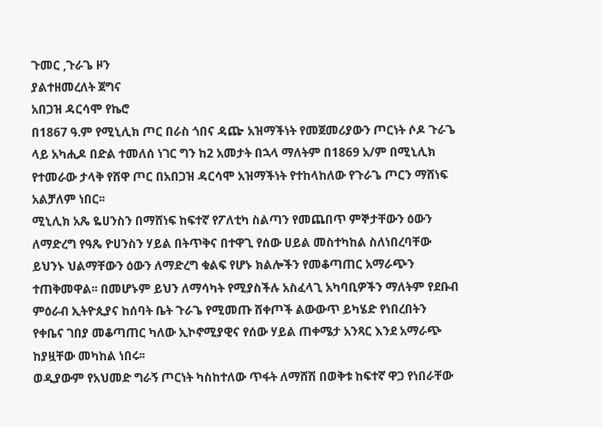ጉመር ,ጉራጌ ዞን
ያልተዘመረለት ጀግና
አበጋዝ ዳርሳሞ የኬሮ
በ1867 ዓ.ም የሚኒሊክ ጦር በራስ ጎበና ዳጬ አዝማችነት የመጀመሪያውን ጦርነት ሶዶ ጉራጌ ላይ አካሒዶ በድል ተመለሰ ነገር ግን ከ2 አመታት በኋላ ማለትም በ1869 አ/ም በሚኒሊክ የተመራው ታላቅ የሸዋ ጦር በአበጋዝ ዳርሳሞ አዝማችነት የተከላከለው የጉራጌ ጦርን ማሸነፍ አልቻለም ነበር፡፡
ሚኒሊክ አጼ ዬሀንስን በማሸነፍ ከፍተኛ የፖለቲካ ስልጣን የመጨበጥ ምኞታቸውን ዕውን ለማድረግ የዓጼ ዮሀንስን ሃይል በትጥቅና በተዋጊ የሰው ሀይል መስተካከል ስለነበረባቸው ይህንኑ ህልማቸውን ዕውን ለማድረግ ቁልፍ የሆኑ ክልሎችን የመቆጣጠር አማራጭን ተጠቅመዋል፡፡ በመሆኑም ይህን ለማሳካት የሚያስችሉ አስፈላጊ አካባቢዎችን ማለትም የደቡብ ምዕራብ ኢትዮጲያና ከሰባት ቤት ጉራጌ የሚመጡ ሸቀጦች ልውውጥ ይካሄድ የነበረበትን የቀቤና ገበያ መቆጣጠር ካለው ኢኮኖሚያዊና የሰው ሃይል ጠቀሜታ አንጻር እንደ አማራጭ ከያዟቸው መካከል ነበሩ፡፡
ወዲያውም የአህመድ ግራኝ ጦርነት ካስከተለው ጥፋት ለማሸሽ በወቅቱ ከፍተኛ ዋጋ የነበራቸው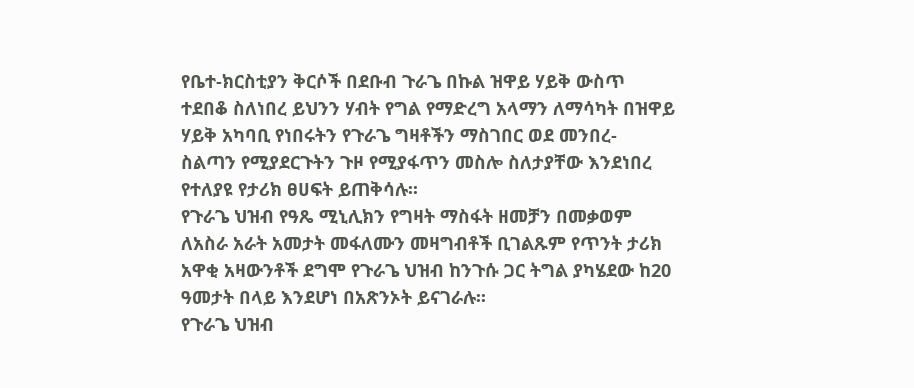የቤተ-ክርስቲያን ቅርሶች በደቡብ ጉራጌ በኩል ዝዋይ ሃይቅ ውስጥ ተደበቆ ስለነበረ ይህንን ሃብት የግል የማድረግ አላማን ለማሳካት በዝዋይ ሃይቅ አካባቢ የነበሩትን የጉራጌ ግዛቶችን ማስገበር ወደ መንበረ- ስልጣን የሚያደርጉትን ጉዞ የሚያፋጥን መስሎ ስለታያቸው እንደነበረ የተለያዩ የታሪክ ፀሀፍት ይጠቅሳሉ፡፡
የጉራጌ ህዝብ የዓጼ ሚኒሊክን የግዛት ማስፋት ዘመቻን በመቃወም ለአስራ አራት አመታት መፋለሙን መዛግብቶች ቢገልጹም የጥንት ታሪክ አዋቂ አዛውንቶች ደግሞ የጉራጌ ህዝብ ከንጉሱ ጋር ትግል ያካሄደው ከ20 ዓመታት በላይ እንደሆነ በአጽንኦት ይናገራሉ፡፡
የጉራጌ ህዝብ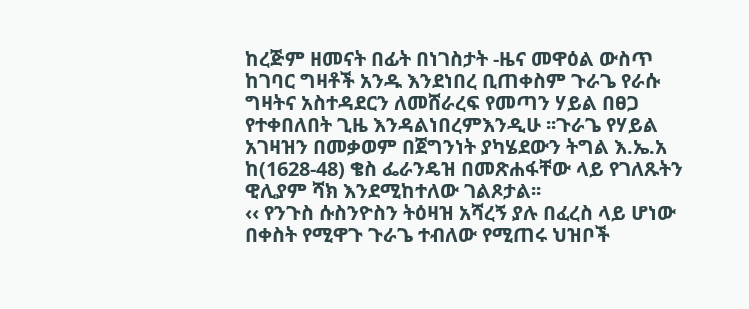ከረጅም ዘመናት በፊት በነገስታት -ዜና መዋዕል ውስጥ ከገባር ግዛቶች አንዱ እንደነበረ ቢጠቀስም ጉራጌ የራሱ ግዛትና አስተዳደርን ለመሸራረፍ የመጣን ሃይል በፀጋ የተቀበለበት ጊዜ እንዳልነበረምእንዲሁ ፡፡ጉራጌ የሃይል አገዛዝን በመቃወም በጀግንነት ያካሄደውን ትግል እ.ኤ.አ ከ(1628-48) ቄስ ፌራንዴዝ በመጽሐፋቸው ላይ የገለጹትን ዊሊያም ሻክ እንደሚከተለው ገልጾታል፡፡
‹‹ የንጉስ ሱስንዮስን ትዕዛዝ አሻረኝ ያሉ በፈረስ ላይ ሆነው በቀስት የሚዋጉ ጉራጌ ተብለው የሚጠሩ ህዝቦች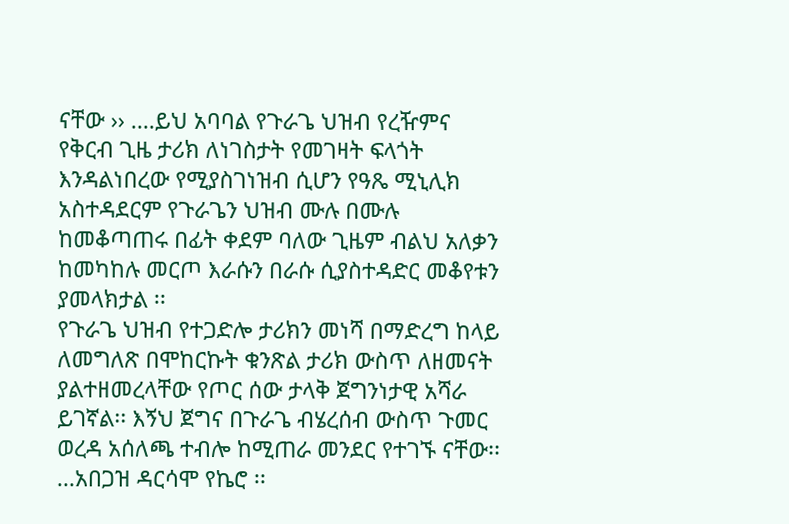ናቸው ›› ….ይህ አባባል የጉራጌ ህዝብ የረዥምና የቅርብ ጊዜ ታሪክ ለነገስታት የመገዛት ፍላጎት እንዳልነበረው የሚያስገነዝብ ሲሆን የዓጼ ሚኒሊክ አስተዳደርም የጉራጌን ህዝብ ሙሉ በሙሉ ከመቆጣጠሩ በፊት ቀደም ባለው ጊዜም ብልህ አለቃን ከመካከሉ መርጦ እራሱን በራሱ ሲያስተዳድር መቆየቱን ያመላክታል ፡፡
የጉራጌ ህዝብ የተጋድሎ ታሪክን መነሻ በማድረግ ከላይ ለመግለጽ በሞከርኩት ቁንጽል ታሪክ ውስጥ ለዘመናት ያልተዘመረላቸው የጦር ሰው ታላቅ ጀግንነታዊ አሻራ ይገኛል፡፡ እኝህ ጀግና በጉራጌ ብሄረሰብ ውስጥ ጉመር ወረዳ አሰለጫ ተብሎ ከሚጠራ መንደር የተገኙ ናቸው፡፡…አበጋዝ ዳርሳሞ የኬሮ ፡፡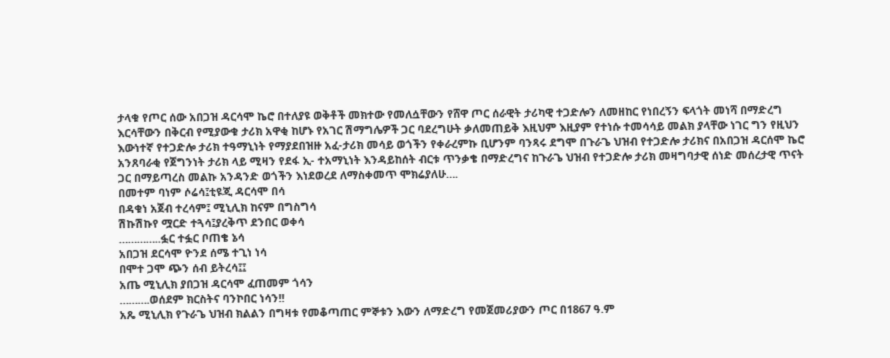ታላቁ የጦር ሰው አበጋዝ ዳርሳሞ ኬሮ በተለያዩ ወቅቶች መክተው የመለሷቸውን የሸዋ ጦር ሰራዊት ታሪካዊ ተጋድሎን ለመዘከር የነበረኝን ፍላጎት መነሻ በማድረግ እርሳቸውን በቅርብ የሚያውቁ ታሪክ አዋቂ ከሆኑ የአገር ሽማግሌዎች ጋር ባደረግሁት ቃለመጠይቅ እዚህም እዚያም የተነሱ ተመሳሳይ መልክ ያላቸው ነገር ግን የዚህን እውነተኛ የተጋድሎ ታሪክ ተዓማኒነት የማያደበዝዙ አፈ-ታሪክ መሳይ ወጎችን የቀራረምኩ ቢሆንም ባንጻሩ ደግሞ በጉራጌ ህዝብ የተጋድሎ ታሪክና በአበጋዝ ዳርሰሞ ኬሮ አንጸባራቂ የጀግንነት ታሪክ ላይ ሚዛን የደፋ ኢ- ተአማኒነት እንዳይከሰት ብርቱ ጥንቃቄ በማድረግና ከጉራጌ ህዝብ የተጋድሎ ታሪክ መዛግባታዊ ሰነድ መሰረታዊ ጥናት ጋር በማይጣረስ መልኩ አንዳንድ ወጎችን እነደወረደ ለማስቀመጥ ሞክሬያለሁ….
በመተም ባነም ሶሬሳ፤ቲዩጂ ዳርሳሞ በሳ
በዳቁነ አጀብ ተረሳም፤ ሚኒሊክ ከናም በግስግሳ
ሽኩሽኩየ ሟርድ ተጓሳ፤ያረቅጥ ደንበር ወቀሳ
…………..ፏር ተፏር ቦጠቄ ኔሳ
አበጋዝ ደርሳሞ ዮንደ ሰሜ ተጊነ ነሳ
በሞተ ጋሞ ጭን ሰብ ይትረሳ፤፤
አጤ ሚኒሊክ ያበጋዝ ዳርሳሞ ፈጠመም ጎሳን
……….ወሰደም ክርስትና ባንኮበር ነሳን!!
አጼ ሚኒሊክ የጉራጌ ህዝብ ክልልን በግዛቱ የመቆጣጠር ምኞቱን እውን ለማድረግ የመጀመሪያውን ጦር በ1867 ዓ.ም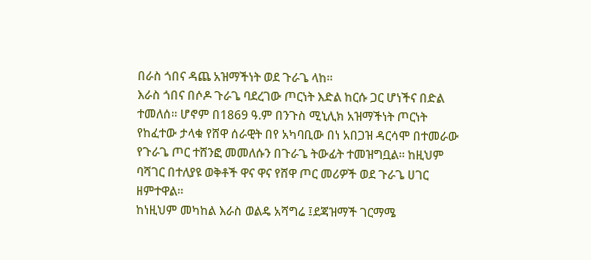በራስ ጎበና ዳጨ አዝማችነት ወደ ጉራጌ ላከ፡፡
እራስ ጎበና በሶዶ ጉራጌ ባደረገው ጦርነት እድል ከርሱ ጋር ሆነችና በድል ተመለሰ፡፡ ሆኖም በ1869 ዓ.ም በንጉስ ሚኒሊክ አዝማችነት ጦርነት የከፈተው ታላቁ የሸዋ ሰራዊት በየ አካባቢው በነ አበጋዝ ዳርሳሞ በተመራው የጉራጌ ጦር ተሸንፎ መመለሱን በጉራጌ ትውፊት ተመዝግቧል፡፡ ከዚህም ባሻገር በተለያዩ ወቅቶች ዋና ዋና የሸዋ ጦር መሪዎች ወደ ጉራጌ ሀገር ዘምተዋል፡፡
ከነዚህም መካከል እራስ ወልዴ አሻግሬ ፤ደጃዝማች ገርማሜ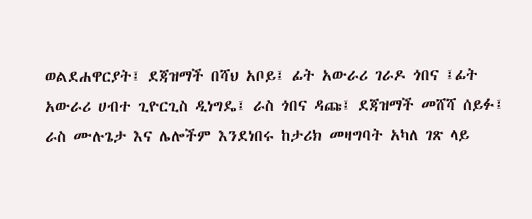ወልደሐዋርያት፤ ደጃዝማች በሻህ አቦይ፤ ፊት አውራሪ ገራዶ ጎበና ፤ፊት አውራሪ ሀብተ ጊዮርጊስ ዲነግዴ፤ ራስ ጎበና ዳጩ፤ ደጃዝማች መሸሻ ሰይፉ፤ ራስ ሙሉጌታ እና ሌሎችም እንደነበሩ ከታሪክ መዛግባት አካለ ገጽ ላይ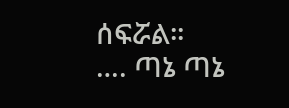ሰፍሯል፡፡
…. ጣኔ ጣኔ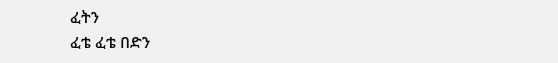ፈትን
ፈቴ ፈቴ በድን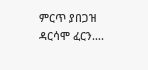ምርጥ ያበጋዝ ዳርሳሞ ፈርን….